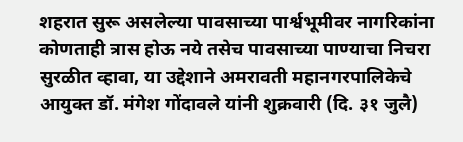शहरात सुरू असलेल्या पावसाच्या पार्श्वभूमीवर नागरिकांना कोणताही त्रास होऊ नये तसेच पावसाच्या पाण्याचा निचरा सुरळीत व्हावा, या उद्देशाने अमरावती महानगरपालिकेचे आयुक्त डॉ. मंगेश गोंदावले यांनी शुक्रवारी (दि. ३१ जुलै)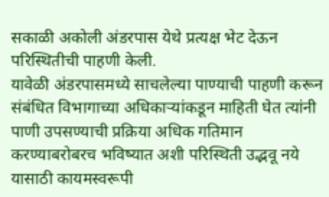सकाळी अकोली अंडरपास येथे प्रत्यक्ष भेट देऊन परिस्थितीची पाहणी केली.
यावेळी अंडरपासमध्ये साचलेल्या पाण्याची पाहणी करून संबंधित विभागाच्या अधिकाऱ्यांकडून माहिती घेत त्यांनी पाणी उपसण्याची प्रक्रिया अधिक गतिमान करण्याबरोबरच भविष्यात अशी परिस्थिती उद्भवू नये यासाठी कायमस्वरूपी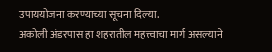उपाययोजना करण्याच्या सूचना दिल्या.
अकोली अंडरपास हा शहरातील महत्त्वाचा मार्ग असल्याने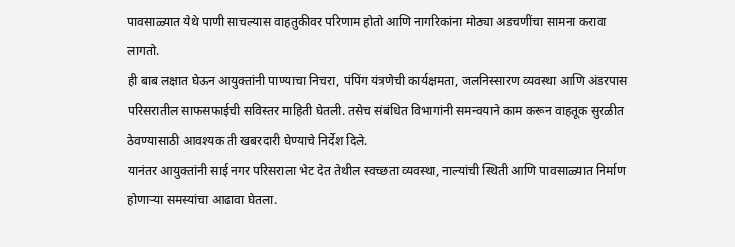पावसाळ्यात येथे पाणी साचल्यास वाहतुकीवर परिणाम होतो आणि नागरिकांना मोठ्या अडचणींचा सामना करावा लागतो.
ही बाब लक्षात घेऊन आयुक्तांनी पाण्याचा निचरा, पंपिंग यंत्रणेची कार्यक्षमता, जलनिस्सारण व्यवस्था आणि अंडरपास परिसरातील साफसफाईची सविस्तर माहिती घेतली. तसेच संबंधित विभागांनी समन्वयाने काम करून वाहतूक सुरळीत ठेवण्यासाठी आवश्यक ती खबरदारी घेण्याचे निर्देश दिले.
यानंतर आयुक्तांनी साई नगर परिसराला भेट देत तेथील स्वच्छता व्यवस्था, नाल्यांची स्थिती आणि पावसाळ्यात निर्माण होणाऱ्या समस्यांचा आढावा घेतला.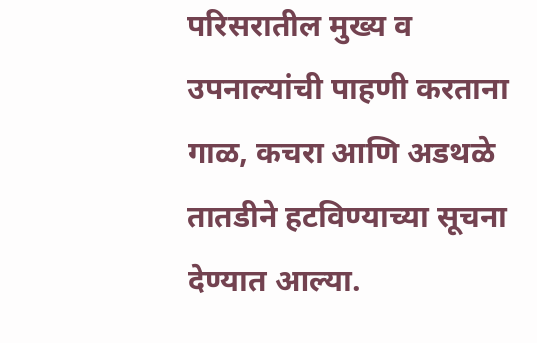परिसरातील मुख्य व उपनाल्यांची पाहणी करताना गाळ, कचरा आणि अडथळे तातडीने हटविण्याच्या सूचना देण्यात आल्या.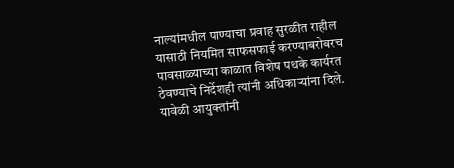नाल्यांमधील पाण्याचा प्रवाह सुरळीत राहील यासाठी नियमित साफसफाई करण्याबरोबरच पावसाळ्याच्या काळात विशेष पथके कार्यरत ठेवण्याचे निर्देशही त्यांनी अधिकाऱ्यांना दिले.
यावेळी आयुक्तांनी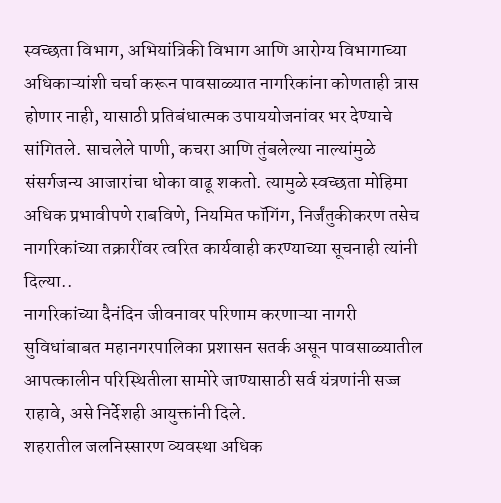स्वच्छता विभाग, अभियांत्रिकी विभाग आणि आरोग्य विभागाच्या अधिकाऱ्यांशी चर्चा करून पावसाळ्यात नागरिकांना कोणताही त्रास होणार नाही, यासाठी प्रतिबंधात्मक उपाययोजनांवर भर देण्याचे सांगितले. साचलेले पाणी, कचरा आणि तुंबलेल्या नाल्यांमुळे संसर्गजन्य आजारांचा धोका वाढू शकतो. त्यामुळे स्वच्छता मोहिमा अधिक प्रभावीपणे राबविणे, नियमित फॉगिंग, निर्जंतुकीकरण तसेच नागरिकांच्या तक्रारींवर त्वरित कार्यवाही करण्याच्या सूचनाही त्यांनी दिल्या..
नागरिकांच्या दैनंदिन जीवनावर परिणाम करणाऱ्या नागरी सुविधांबाबत महानगरपालिका प्रशासन सतर्क असून पावसाळ्यातील आपत्कालीन परिस्थितीला सामोरे जाण्यासाठी सर्व यंत्रणांनी सज्ज राहावे, असे निर्देशही आयुक्तांनी दिले.
शहरातील जलनिस्सारण व्यवस्था अधिक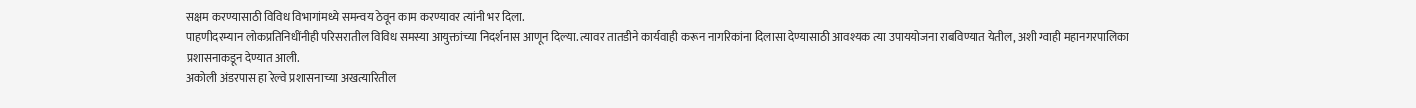सक्षम करण्यासाठी विविध विभागांमध्ये समन्वय ठेवून काम करण्यावर त्यांनी भर दिला.
पाहणीदरम्यान लोकप्रतिनिधींनीही परिसरातील विविध समस्या आयुक्तांच्या निदर्शनास आणून दिल्या. त्यावर तातडीने कार्यवाही करून नागरिकांना दिलासा देण्यासाठी आवश्यक त्या उपाययोजना राबविण्यात येतील, अशी ग्वाही महानगरपालिका प्रशासनाकडून देण्यात आली.
अकोली अंडरपास हा रेल्वे प्रशासनाच्या अखत्यारितील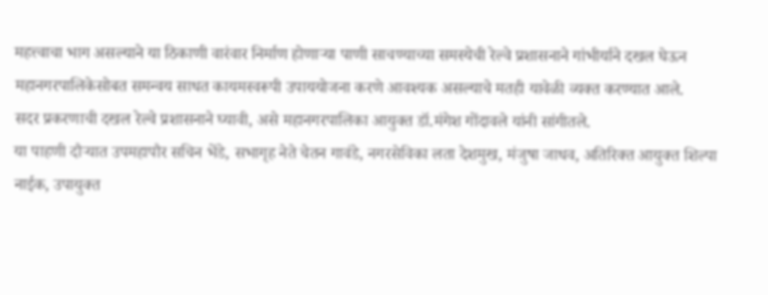महत्त्वाचा भाग असल्याने या ठिकाणी वारंवार निर्माण होणाऱ्या पाणी साचण्याच्या समस्येची रेल्वे प्रशासनाने गांभीर्याने दखल घेऊन महानगरपालिकेसोबत समन्वय साधत कायमस्वरूपी उपाययोजना करणे आवश्यक असल्याचे मतही यावेळी व्यक्त करण्यात आले.
सदर प्रकरणाची दखल रेल्वे प्रशासनाने घ्यावी, असे महानगरपालिका आयुक्त डॉ.मंगेश गोंदावले यांनी सांगीतले.
या पाहणी दौऱ्यात उपमहापौर सचिन भेंडे, सभागृह नेते चेतन गावंडे, नगरसेविका लता देशमुख, मंजुषा जाधव, अतिरिक्त आयुक्त शिल्पा नाईक, उपायुक्त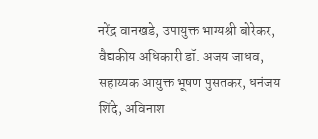नरेंद्र वानखडे, उपायुक्त भाग्यश्री बोरेकर, वैद्यकीय अधिकारी डॉ. अजय जाधव, सहाय्यक आयुक्त भूषण पुसतकर, धनंजय शिंदे, अविनाश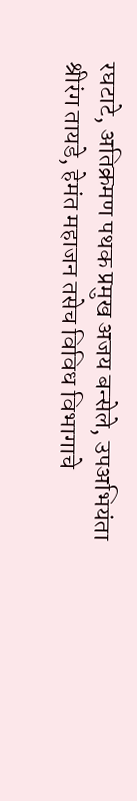रघटाटे, अतिक्रमण पथक प्रमुख अजय बन्सेले, उपअभियंता श्रीरंग तायडे, हेमंत महाजन तसेच विविध विभागाचे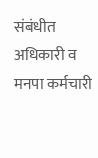संबंधीत अधिकारी व मनपा कर्मचारी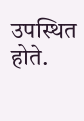उपस्थित होते.